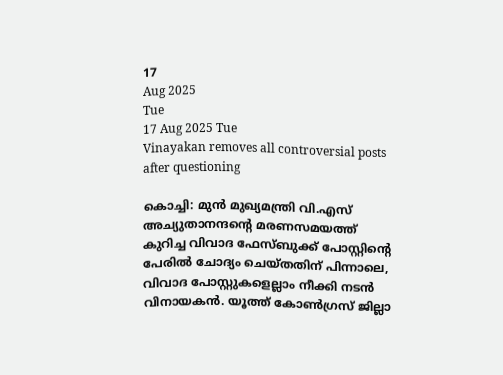17
Aug 2025
Tue
17 Aug 2025 Tue
Vinayakan removes all controversial posts after questioning

കൊച്ചി: മുന്‍ മുഖ്യമന്ത്രി വി.എസ് അച്യുതാനന്ദന്റെ മരണസമയത്ത് കുറിച്ച വിവാദ ഫേസ്ബുക്ക് പോസ്റ്റിന്റെ പേരില്‍ ചോദ്യം ചെയ്തതിന് പിന്നാലെ, വിവാദ പോസ്റ്റുകളെല്ലാം നീക്കി നടന്‍ വിനായകന്‍. യൂത്ത് കോണ്‍ഗ്രസ് ജില്ലാ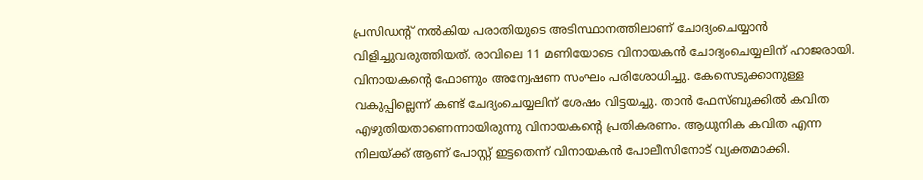പ്രസിഡന്റ് നല്‍കിയ പരാതിയുടെ അടിസ്ഥാനത്തിലാണ് ചോദ്യംചെയ്യാന്‍ വിളിച്ചുവരുത്തിയത്. രാവിലെ 11 മണിയോടെ വിനായകന്‍ ചോദ്യംചെയ്യലിന് ഹാജരായി. വിനായകന്റെ ഫോണും അന്വേഷണ സംഘം പരിശോധിച്ചു. കേസെടുക്കാനുള്ള വകുപ്പില്ലെന്ന് കണ്ട് ചേദ്യംചെയ്യലിന് ശേഷം വിട്ടയച്ചു. താന്‍ ഫേസ്ബുക്കില്‍ കവിത എഴുതിയതാണെന്നായിരുന്നു വിനായകന്റെ പ്രതികരണം. ആധുനിക കവിത എന്ന നിലയ്ക്ക് ആണ് പോസ്റ്റ് ഇട്ടതെന്ന് വിനായകന്‍ പോലീസിനോട് വ്യക്തമാക്കി.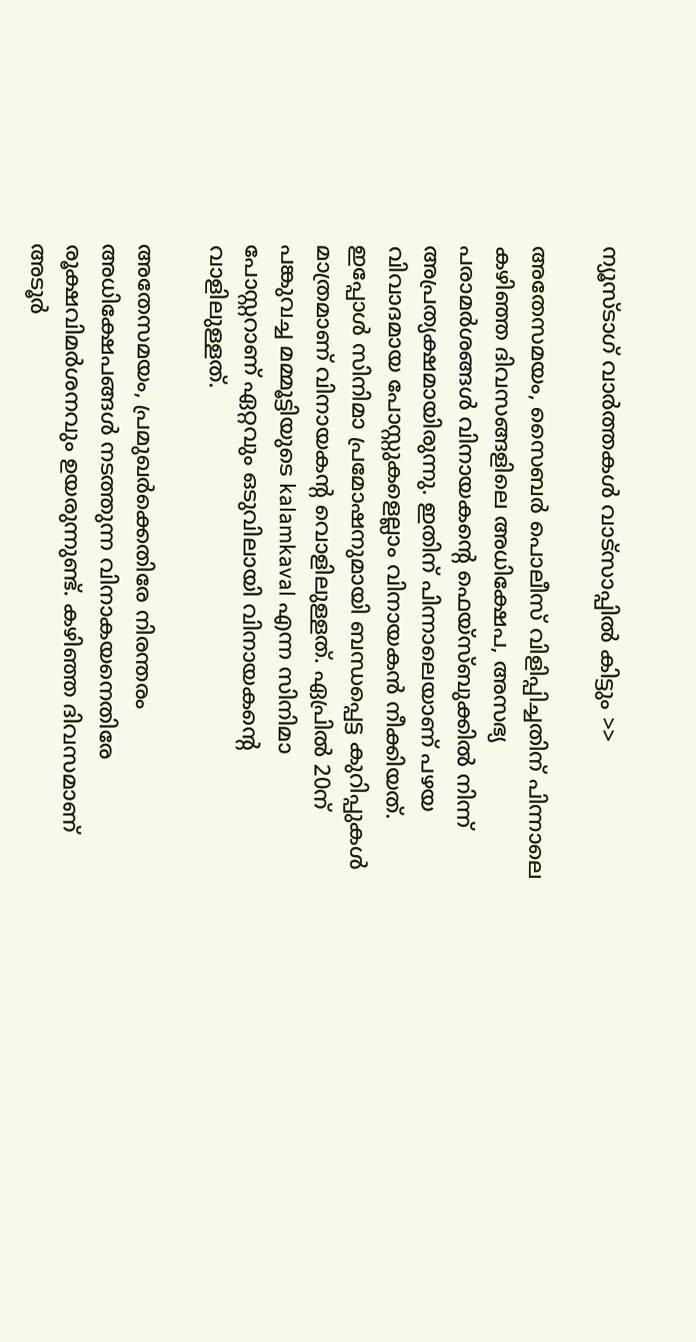ന്യൂസ്ടാഗ് വാര്‍ത്തകള്‍ വാട്‌സാപ്പില്‍ കിട്ടും >>

അതേസമയം, സൈബര്‍ പൊലീസ് വിളിപ്പിച്ചതിന് പിന്നാലെ കഴിഞ്ഞ ദിവസങ്ങളിലെ അധിക്ഷേപ, അസഭ്യ പരാമര്‍ശങ്ങള്‍ വിനായകന്റെ ഫെയ്‌സ്ബുക്കില്‍ നിന്ന് അപ്രത്യക്ഷമായിരുന്നു. ഇതിന് പിന്നാലെയാണ് പഴയ വിവാദമായ പോസ്റ്റുകളെല്ലാം വിനായകന്‍ നീക്കിയത്. ഇപ്പോള്‍ സിനിമാ പ്രമോഷനുമായി ബന്ധപ്പെട്ട കുറിപ്പുകള്‍ മാത്രമാണ് വിനായകന്റ വൊളിലുള്ളത്. ഏപ്രില്‍ 20ന് പങ്കുവച്ച മമ്മൂട്ടിയുടെ kalamkaval എന്ന സിനിമാ പോസ്റ്ററാണ് ഏറ്റവും ഒടുവിലായി വിനായകന്റെ വാളിലുള്ളത്.

അതേസമയം, പ്രമുഖര്‍ക്കെതിരേ നിരന്തരം അധിക്ഷേപങ്ങള്‍ നടത്തുന്ന വിനാകയനെതിരേ രൂക്ഷവിമര്‍ശനവും ഉയരുന്നുണ്ട്. കഴിഞ്ഞ ദിവസമാണ് അടൂര്‍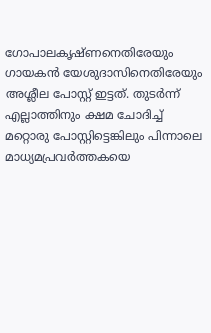ഗോപാലകൃഷ്ണനെതിരേയും ഗായകന്‍ യേശുദാസിനെതിരേയും അശ്ലീല പോസ്റ്റ് ഇട്ടത്. തുടര്‍ന്ന് എല്ലാത്തിനും ക്ഷമ ചോദിച്ച് മറ്റൊരു പോസ്റ്റിട്ടെങ്കിലും പിന്നാലെ മാധ്യമപ്രവര്‍ത്തകയെ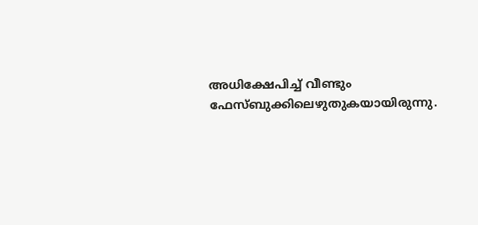അധിക്ഷേപിച്ച് വീണ്ടും ഫേസ്ബുക്കിലെഴുതുകയായിരുന്നു.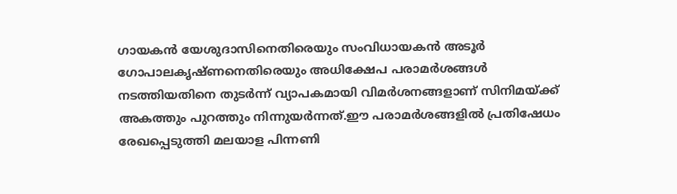ഗായകന്‍ യേശുദാസിനെതിരെയും സംവിധായകന്‍ അടൂര്‍ ഗോപാലകൃഷ്ണനെതിരെയും അധിക്ഷേപ പരാമര്‍ശങ്ങള്‍ നടത്തിയതിനെ തുടര്‍ന്ന് വ്യാപകമായി വിമര്‍ശനങ്ങളാണ് സിനിമയ്ക്ക് അകത്തും പുറത്തും നിന്നുയര്‍ന്നത്.ഈ പരാമര്‍ശങ്ങളില്‍ പ്രതിഷേധം രേഖപ്പെടുത്തി മലയാള പിന്നണി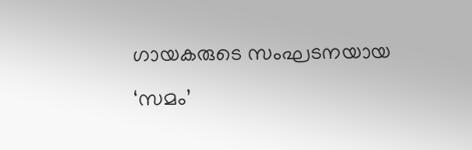ഗായകരുടെ സംഘടനയായ ‘സമം’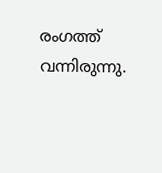രംഗത്ത് വന്നിരുന്നു.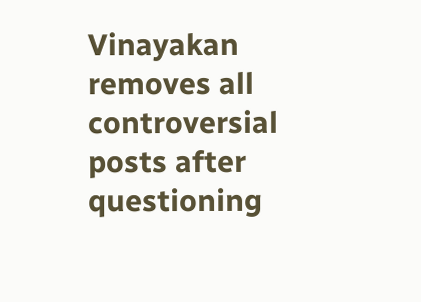Vinayakan removes all controversial posts after questioning